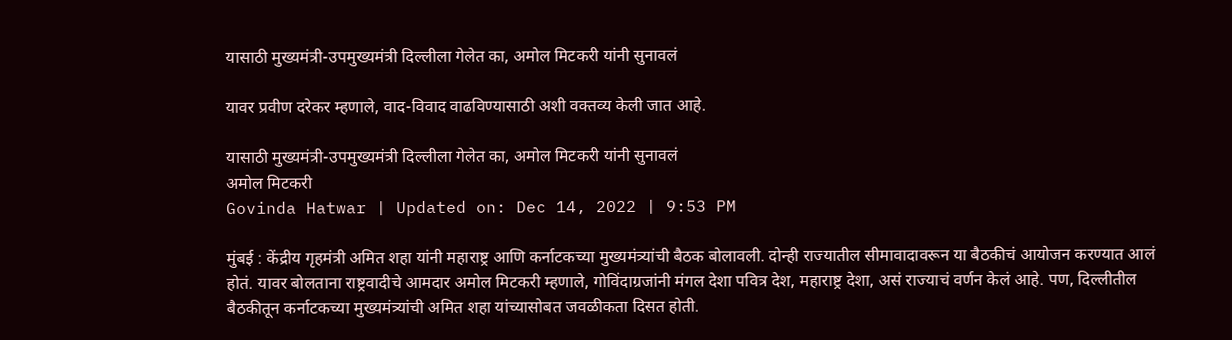यासाठी मुख्यमंत्री-उपमुख्यमंत्री दिल्लीला गेलेत का, अमोल मिटकरी यांनी सुनावलं

यावर प्रवीण दरेकर म्हणाले, वाद-विवाद वाढविण्यासाठी अशी वक्तव्य केली जात आहे.

यासाठी मुख्यमंत्री-उपमुख्यमंत्री दिल्लीला गेलेत का, अमोल मिटकरी यांनी सुनावलं
अमोल मिटकरी
Govinda Hatwar | Updated on: Dec 14, 2022 | 9:53 PM

मुंबई : केंद्रीय गृहमंत्री अमित शहा यांनी महाराष्ट्र आणि कर्नाटकच्या मुख्यमंत्र्यांची बैठक बोलावली. दोन्ही राज्यातील सीमावादावरून या बैठकीचं आयोजन करण्यात आलं होतं. यावर बोलताना राष्ट्रवादीचे आमदार अमोल मिटकरी म्हणाले, गोविंदाग्रजांनी मंगल देशा पवित्र देश, महाराष्ट्र देशा, असं राज्याचं वर्णन केलं आहे. पण, दिल्लीतील बैठकीतून कर्नाटकच्या मुख्यमंत्र्यांची अमित शहा यांच्यासोबत जवळीकता दिसत होती.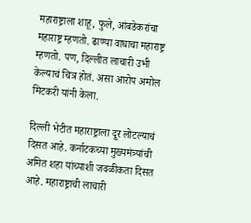महाराष्ट्राला शाहू, फुले, आंबडेकरांचा महाराष्ट्र म्हणतो. ढाण्या वाघाचा महाराष्ट्र म्हणतो. पण, दिल्लीत लाचारी उभी केल्याचं चित्र होतं. असा आरोप अमोल मिटकरी यांनी केला.

दिल्ली भेटीत महाराष्ट्राला दूर लोटल्याचं दिसत आहे. कर्नाटकच्या मुख्यमंत्र्यांची अमित शहा यांच्याशी जवळीकता दिसत आहे. महाराष्ट्राची लाचारी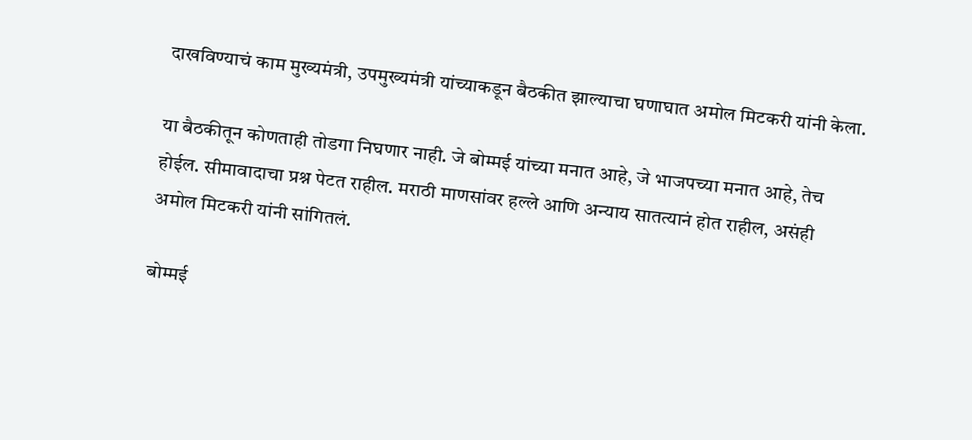दाखविण्याचं काम मुख्यमंत्री, उपमुख्यमंत्री यांच्याकडून बैठकीत झाल्याचा घणाघात अमोल मिटकरी यांनी केला.

या बैठकीतून कोणताही तोडगा निघणार नाही. जे बोम्मई यांच्या मनात आहे, जे भाजपच्या मनात आहे, तेच होईल. सीमावादाचा प्रश्न पेटत राहील. मराठी माणसांवर हल्ले आणि अन्याय सातत्यानं होत राहील, असंही अमोल मिटकरी यांनी सांगितलं.

बोम्मई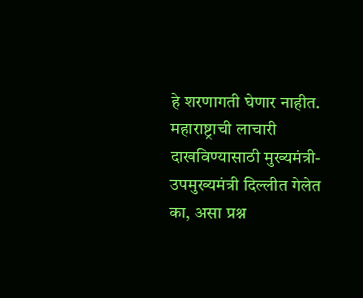हे शरणागती घेणार नाहीत. महाराष्ट्राची लाचारी दाखविण्यासाठी मुख्यमंत्री-उपमुख्यमंत्री दिल्लीत गेलेत का, असा प्रश्न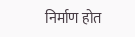निर्माण होत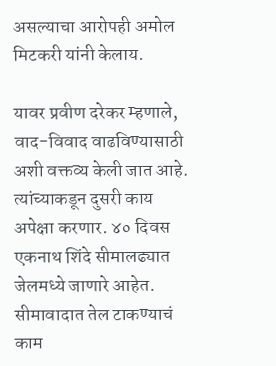असल्याचा आरोपही अमोल मिटकरी यांनी केलाय.

यावर प्रवीण दरेकर म्हणाले, वाद-विवाद वाढविण्यासाठी अशी वक्तव्य केली जात आहे. त्यांच्याकडून दुसरी काय अपेक्षा करणार. ४० दिवस एकनाथ शिंदे सीमालढ्यात जेलमध्ये जाणारे आहेत. सीमावादात तेल टाकण्याचं काम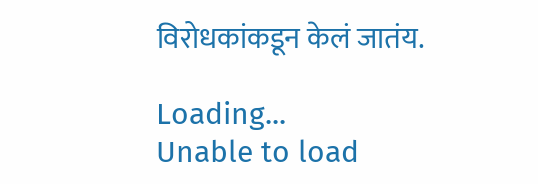विरोधकांकडून केलं जातंय.

Loading...
Unable to load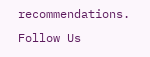recommendations.
Follow Us